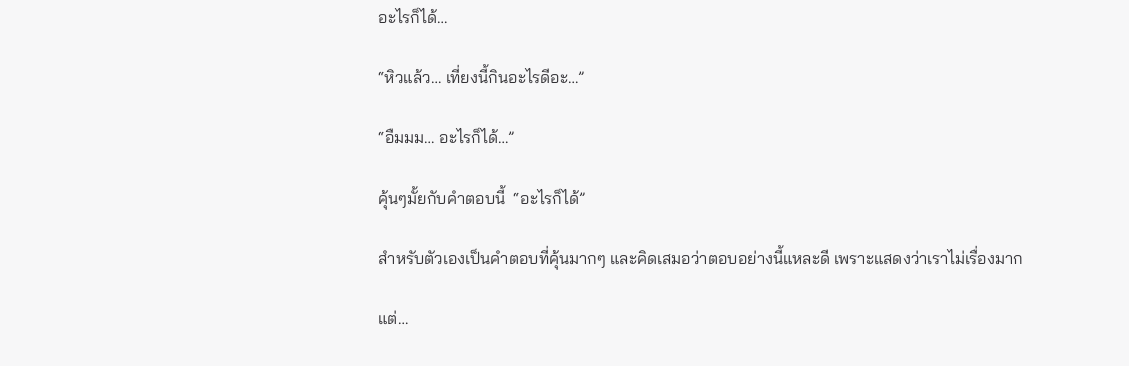อะไรก็ได้…

“หิวแล้ว… เที่ยงนี้กินอะไรดีอะ…”

“อืมมม… อะไรก็ได้…”

คุ้นๆมั้ยกับคำตอบนี้  “อะไรก็ได้”

สำหรับตัวเองเป็นคำตอบที่คุ้นมากๆ และคิดเสมอว่าตอบอย่างนี้แหละดี เพราะแสดงว่าเราไม่เรื่องมาก

แต่…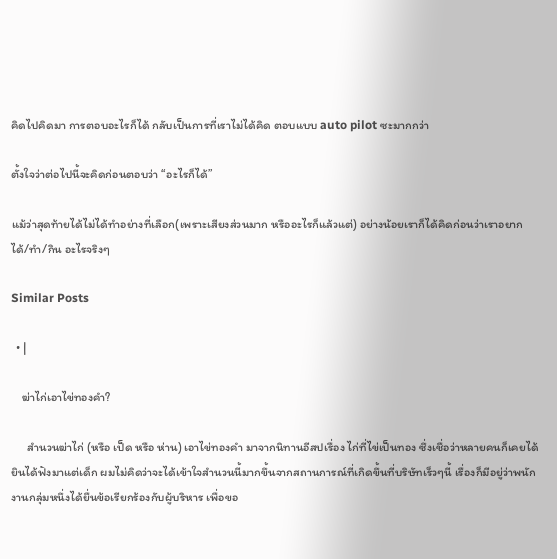คิดไปคิดมา การตอบอะไรก็ได้ กลับเป็นการที่เราไม่ได้คิด ตอบแบบ auto pilot ซะมากกว่า

ตั้งใจว่าต่อไปนี้จะคิดก่อนตอบว่า “อะไรก็ได้”

แม้ว่าสุดท้ายได้ไม่ได้ทำอย่างที่เลือก(เพราะเสียงส่วนมาก หรืออะไรก็แล้วแต่) อย่างน้อยเราก็ได้คิดก่อนว่าเราอยากได้/ทำ/กิน อะไรจริงๆ

Similar Posts

  • |

    ฆ่าไก่เอาไข่ทองคำ?

      สำนวนฆ่าไก่ (หรือ เป็ด หรือ ห่าน) เอาไข่ทองคำ มาจากนิทานอีสปเรื่อง ไก่ที่ไข่เป็นทอง ซึ่งเชื่อว่าหลายคนก็เคยได้ยินได้ฟังมาแต่เด็ก ผมไม่คิดว่าจะได้เข้าใจสำนวนนี้มากขึ้นจากสถานการณ์ที่เกิดขึ้นที่บริษัทเร็วๆนี้ เรื่องก็มีอยู่ว่าพนักงานกลุ่มหนึ่งได้ยื่นข้อเรียกร้องกับผู้บริหาร เพื่อขอ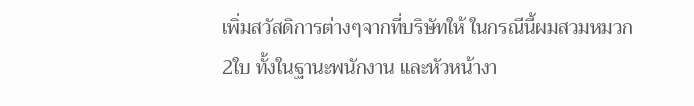เพิ่มสวัสดิการต่างๆจากที่บริษัทให้ ในกรณีนี้ผมสวมหมวก2ใบ ทั้งในฐานะพนักงาน และหัวหน้างา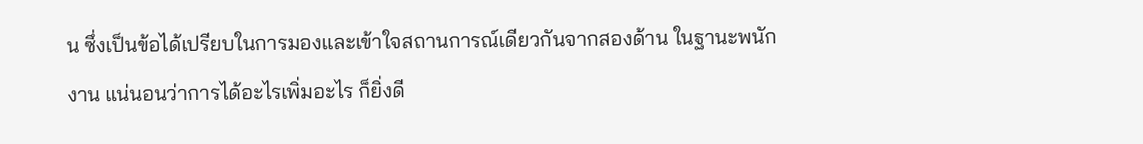น ซึ่งเป็นข้อได้เปรียบในการมองและเข้าใจสถานการณ์เดียวกันจากสองด้าน ในฐานะพนักงาน แน่นอนว่าการได้อะไรเพิ่มอะไร ก็ยิ่งดี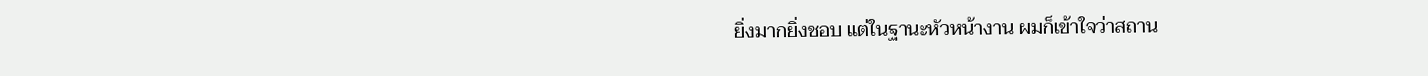ยิ่งมากยิ่งชอบ แต่ในฐานะหัวหน้างาน ผมก็เข้าใจว่าสถาน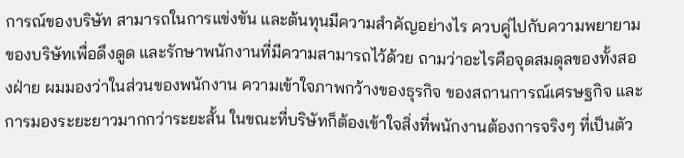การณ์ของบริษัท สามารถในการแข่งขัน และต้นทุนมีความสำคัญอย่างไร ควบคู่ไปกับความพยายามของบริษัทเพื่อดึงดูด และรักษาพนักงานที่มีความสามารถไว้ด้วย ถามว่าอะไรคือจุดสมดุลของทั้งสองฝ่าย ผมมองว่าในส่วนของพนักงาน ความเข้าใจภาพกว้างของธุรกิจ ของสถานการณ์เศรษฐกิจ และการมองระยะยาวมากกว่าระยะสั้น ในขณะที่บริษัทก็ต้องเข้าใจสิ่งที่พนักงานต้องการจริงๆ ที่เป็นตัว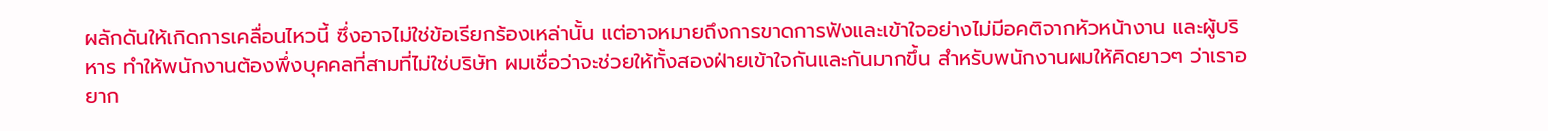ผลักดันให้เกิดการเคลื่อนไหวนี้ ซึ่งอาจไม่ใช่ข้อเรียกร้องเหล่านั้น แต่อาจหมายถึงการขาดการฟังและเข้าใจอย่างไม่มีอคติจากหัวหน้างาน และผู้บริหาร ทำให้พนักงานต้องพึ่งบุคคลที่สามที่ไม่ใช่บริษัท ผมเชื่อว่าจะช่วยให้ทั้งสองฝ่ายเข้าใจกันและกันมากขึ้น สำหรับพนักงานผมให้คิดยาวๆ ว่าเราอยาก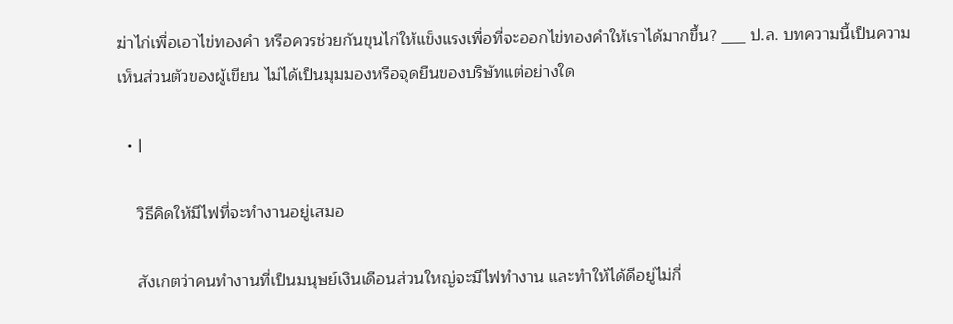ฆ่าไก่เพื่อเอาไข่ทองคำ หรือควรช่วยกันขุนไก่ให้แข็งแรงเพื่อที่จะออกไข่ทองคำให้เราได้มากขึ้น? ___ ป.ล. บทความนี้เป็นความเห็นส่วนตัวของผู้เขียน ไม่ได้เป็นมุมมองหรือจุดยืนของบริษัทแต่อย่างใด

  • |

    วิธีคิดให้มีไฟที่จะทำงานอยู่เสมอ

    สังเกตว่าคนทำงานที่เป็นมนุษย์เงินเดือนส่วนใหญ่จะมีไฟทำงาน และทำให้ได้ดีอยู่ไม่กี่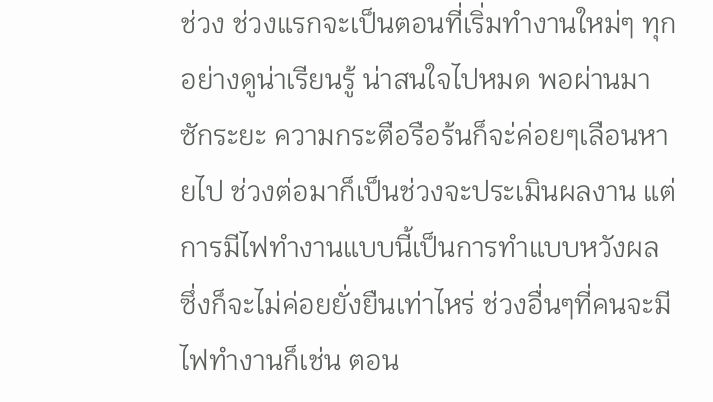ช่วง ช่วงแรกจะเป็นตอนที่เริ่มทำงานใหม่ๆ ทุกอย่างดูน่าเรียนรู้ น่าสนใจไปหมด พอผ่านมาซักระยะ ความกระตือรือร้นก็จะ่ค่อยๆเลือนหายไป ช่วงต่อมาก็เป็นช่วงจะประเมินผลงาน แต่การมีไฟทำงานแบบนี้เป็นการทำแบบหวังผล ซึ่งก็จะไม่ค่อยยั่งยืนเท่าไหร่ ช่วงอื่นๆที่คนจะมีไฟทำงานก็เช่น ตอน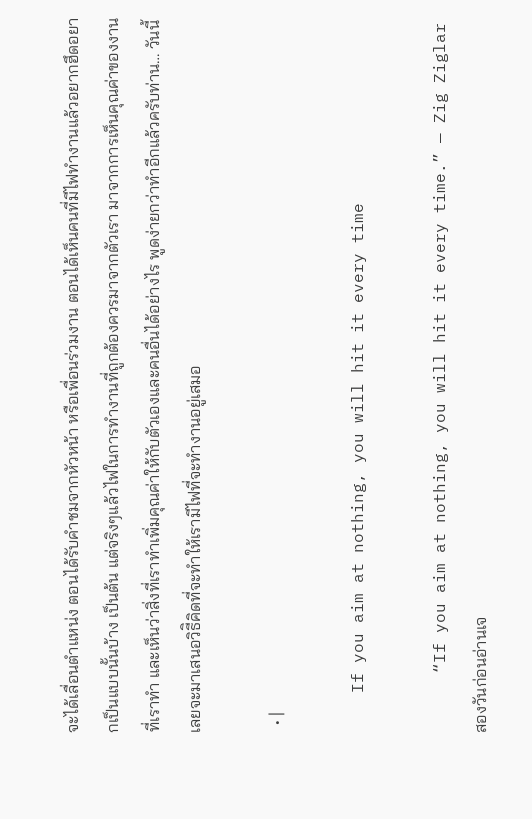จะได้เลื่อนตำแหน่ง ตอนได้รับคำชมจากหัวหน้า หรือเพื่อนร่วมงาน ตอนได้เห็นคนที่มีไฟทำงานแล้วอยากฮึดอยากเป็นแบบนั้นบ้าง เป็นต้น แต่จริงๆแล้วไฟในการทำงานที่ถูกต้องควรมาจากตัวเรา มาจากการเห็นคุณค่าของงานที่เราทำ และเห็นว่าสิ่งที่เราทำเพิ่มคุณค่าให้กับตัวเองและคนอื่นได้อย่างไร พูดง่ายกว่าทำอีกแล้วครับท่าน… วันนี้เลยจะมาเสนอวิธีิคิดที่จะทำให้เรามีไฟที่จะทำงานอยู่เสมอ

  • |

    If you aim at nothing, you will hit it every time

      “If you aim at nothing, you will hit it every time.” — Zig Ziglar สองวันก่อนอ่านเจ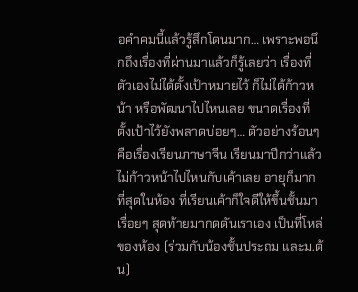อคำคมนี้แล้วรู้สึกโดนมาก… เพราะพอนึกถึงเรื่องที่ผ่านมาแล้วก็รู้เลยว่า เรื่องที่ตัวเองไม่ได้ตั้งเป้าหมายไว้ ก็ไม่ได้ก้าวหน้า หรือพัฒนาไปไหนเลย ขนาดเรื่องที่ตั้งเป้าไว้ยังพลาดบ่อยๆ… ตัวอย่างร้อนๆ คือเรื่องเรียนภาษาจีน เรียนมาปีกว่าแล้วไม่ก้าวหน้าไปไหนกับเค้าเลย อายุก็มากที่สุดในห้อง ที่เรียนเค้าก็ใจดีให้ขึ้นชั้นมาเรื่อยๆ สุดท้ายมากดดันเราเอง เป็นที่โหล่ของห้อง (ร่วมกับน้องชั้นประถม และม.ต้น)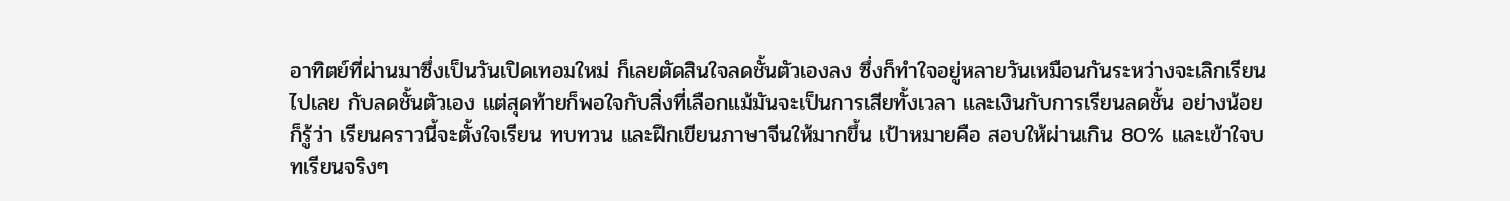อาทิตย์ที่ผ่านมาซึ่งเป็นวันเปิดเทอมใหม่ ก็เลยตัดสินใจลดชั้นตัวเองลง ซึ่งก็ทำใจอยู่หลายวันเหมือนกันระหว่างจะเลิกเรียนไปเลย กับลดชั้นตัวเอง แต่สุดท้ายก็พอใจกับสิ่งที่เลือกแม้มันจะเป็นการเสียทั้งเวลา และเงินกับการเรียนลดชั้น อย่างน้อยก็รู้ว่า เรียนคราวนี้จะตั้งใจเรียน ทบทวน และฝึกเขียนภาษาจีนให้มากขึ้น เป้าหมายคือ สอบให้ผ่านเกิน 80% และเข้าใจบทเรียนจริงๆ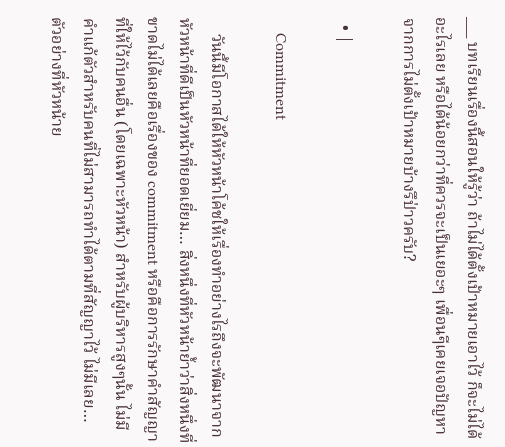___ บทเรียนเรื่องนี้สอนให้รู้ว่า ถ้าไม่ได้ตั้งเป้าหมายเอาไว้ ก็จะไม่ได้อะไรเลย หรือได้น้อยกว่าที่ควรจะเป็นเยอะๆ เพื่อนๆีเคยเจอปัญหาจากการไม่ตั้งเป้าหมายบ้างรึป่าวครับ?

  • |

    Commitment

    วันนี้มีโอกาสได้ให้หัวหน้าโค้ชให้เรื่องทำอย่างไรถึงจะพัฒนาจากหัวหน้าที่ดีเป็นหัวหน้าที่ยอดเยี่ยม… สิ่งหนึ่งที่หัวหน้าย้ำว่าสิ่งหนึ่งที่ขาดไม่ได้เลยคือเรื่องของ commitment หรือคือการรักษาคำสัญญาที่ให้ไว้กับคนอื่น (โดยเฉพาะหัวหน้า) สำหรับผู้บริหารสูงๆนั้น ไม่มีคำแก้ตัวสำหรับคนที่ไม่สามารถทำได้ตามที่สัญญาไว้ ไม่มีเลย… ตัวอย่างที่หัวหน้าย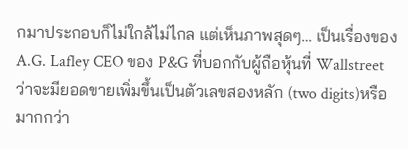กมาประกอบก็ไม่ใกล้ไม่ไกล แต่เห็นภาพสุดๆ… เป็นเรื่องของ A.G. Lafley CEO ของ P&G ที่บอกกับผู้ถือหุ้นที่ Wallstreet ว่าจะมียอดขายเพิ่มขึ้นเป็นตัวเลขสองหลัก (two digits)หรือมากกว่า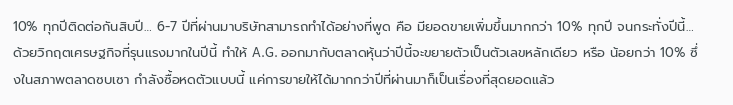10% ทุกปีติดต่อกันสิบปี… 6-7 ปีที่ผ่านมาบริษัทสามารถทำได้อย่างที่พูด คือ มียอดขายเพิ่มขึ้นมากกว่า 10% ทุกปี จนกระทั่งปีนี้… ด้วยวิกฤตเศรษฐกิจที่รุนแรงมากในปีนี้ ทำให้ A.G. ออกมากับตลาดหุ้นว่าปีนี้จะขยายตัวเป็นตัวเลขหลักเดียว หรือ น้อยกว่า 10% ซึ่งในสภาพตลาดซบเซา กำลังซื้อหดตัวแบบนี้ แค่การขายให้ได้มากกว่าปีที่ผ่านมาก็เป็นเรื่องที่สุดยอดแล้ว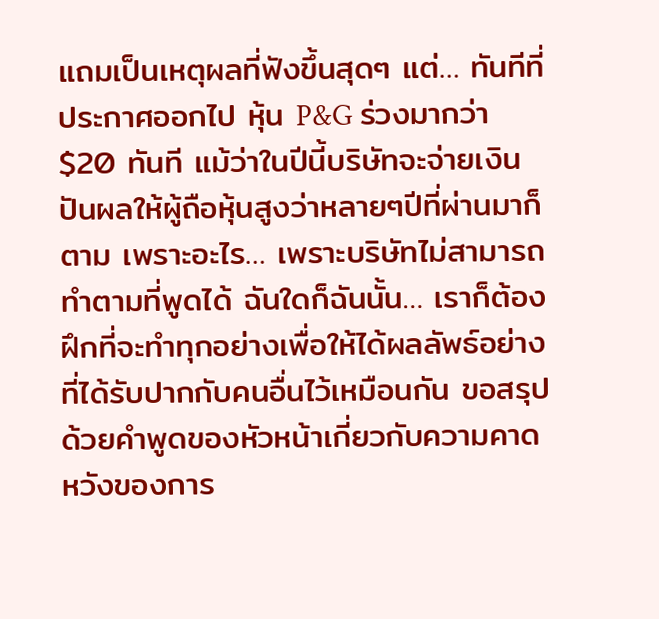แถมเป็นเหตุผลที่ฟังขึ้นสุดๆ แต่… ทันทีที่ประกาศออกไป หุ้น P&G ร่วงมากว่า $20 ทันที แม้ว่าในปีนี้บริษัทจะจ่ายเงินปันผลให้ผู้ถือหุ้นสูงว่าหลายๆปีที่ผ่านมาก็ตาม เพราะอะไร… เพราะบริษัทไม่สามารถทำตามที่พูดได้ ฉันใดก็ฉันนั้น… เราก็ต้องฝึกที่จะทำทุกอย่างเพื่อให้ได้ผลลัพธ์อย่างที่ได้รับปากกับคนอื่นไว้เหมือนกัน ขอสรุปด้วยคำพูดของหัวหน้าเกี่ยวกับความคาดหวังของการ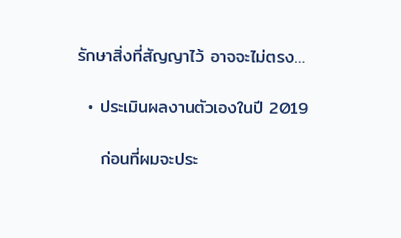รักษาสิ่งที่สัญญาไว้ อาจจะไม่ตรง…

  • ประเมินผลงานตัวเองในปี 2019

    ก่อนที่ผมจะประ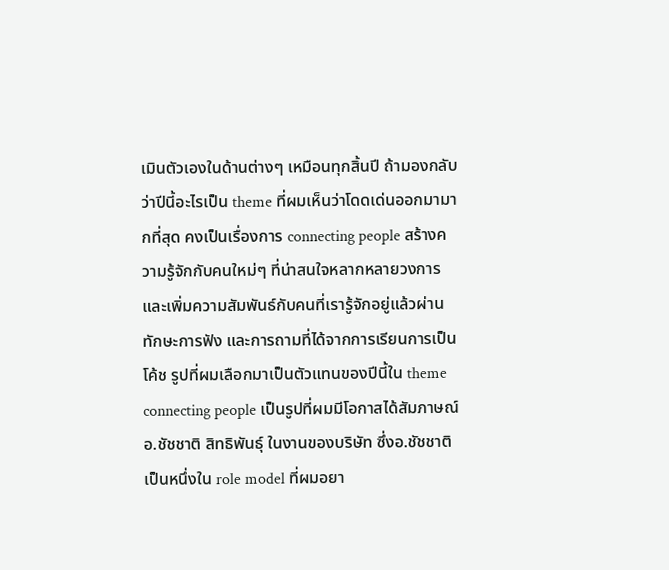เมินตัวเองในด้านต่างๆ เหมือนทุกสิ้นปี ถ้ามองกลับว่าปีนี้อะไรเป็น theme ที่ผมเห็นว่าโดดเด่นออกมามากที่สุด คงเป็นเรื่องการ connecting people สร้างความรู้จักกับคนใหม่ๆ ที่น่าสนใจหลากหลายวงการ และเพิ่มความสัมพันธ์กับคนที่เรารู้จักอยู่แล้วผ่านทักษะการฟัง และการถามที่ได้จากการเรียนการเป็นโค้ช รูปที่ผมเลือกมาเป็นตัวแทนของปีนี้ใน theme connecting people เป็นรูปที่ผมมีโอกาสได้สัมภาษณ์อ.ชัชชาติ สิทธิพันธุ์ ในงานของบริษัท ซึ่งอ.ชัชชาติเป็นหนึ่งใน role model ที่ผมอยา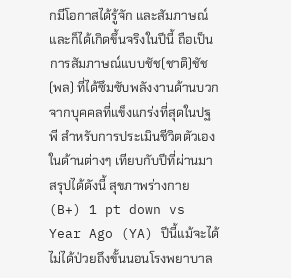กมีโอกาสได้รู้จัก และสัมภาษณ์ และก็ได้เกิดขึ้นจริงในปีนี้ ถือเป็นการสัมภาษณ์แบบชัช(ชาติ)ชัช(พล) ที่ได้ซึมซับพลังงานด้านบวกจากบุคคลที่แข็งแกร่งที่สุดในปฐพี สำหรับการประเมินชีวิตตัวเองในด้านต่างๆ เทียบกับปีที่ผ่านมา สรุปได้ดังนี้ สุขภาพร่างกาย (B+) 1 pt down vs Year Ago (YA) ปีนี้แม้จะได้ไม่ได้ป่วยถึงขั้นนอนโรงพยาบาล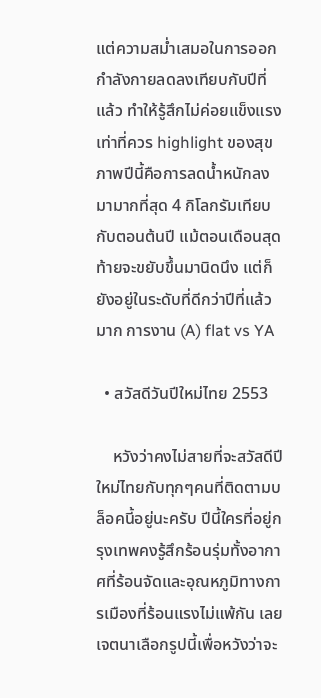แต่ความสม่ำเสมอในการออกกำลังกายลดลงเทียบกับปีที่แล้ว ทำให้รู้สึกไม่ค่อยแข็งแรงเท่าที่ควร highlight ของสุขภาพปีนี้คือการลดน้ำหนักลงมามากที่สุด 4 กิโลกรัมเทียบกับตอนต้นปี แม้ตอนเดือนสุดท้ายจะขยับขึ้นมานิดนึง แต่ก็ยังอยู่ในระดับที่ดีกว่าปีที่แล้วมาก การงาน (A) flat vs YA

  • สวัสดีวันปีใหม่ไทย 2553

    หวังว่าคงไม่สายที่จะสวัสดีปีใหม่ไทยกับทุกๆคนที่ติดตามบล็อคนี้อยู่นะครับ ปีนี้ใครที่อยู่กรุงเทพคงรู้สึกร้อนรุ่มทั้งอากาศที่ร้อนจัดและอุณหภูมิทางการเมืองที่ร้อนแรงไม่แพ้กัน เลยเจตนาเลือกรูปนี้เพื่อหวังว่าจะ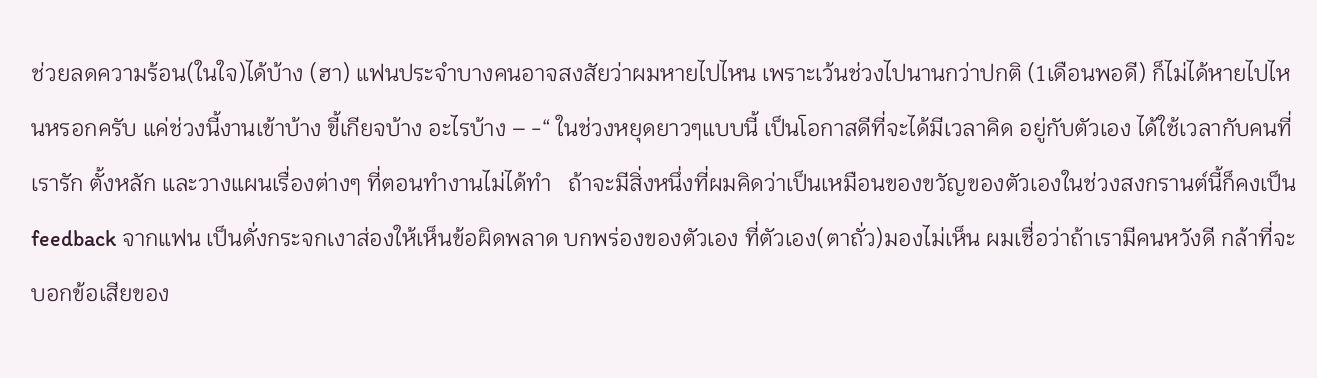ช่วยลดความร้อน(ในใจ)ได้บ้าง (ฮา) แฟนประจำบางคนอาจสงสัยว่าผมหายไปไหน เพราะเว้นช่วงไปนานกว่าปกติ (1เดือนพอดี) ก็ไม่ได้หายไปไหนหรอกครับ แค่ช่วงนี้งานเข้าบ้าง ขี้เกียจบ้าง อะไรบ้าง – -“ ในช่วงหยุดยาวๆแบบนี้ เป็นโอกาสดีที่จะได้มีเวลาคิด อยู่กับตัวเอง ได้ใช้เวลากับคนที่เรารัก ตั้งหลัก และวางแผนเรื่องต่างๆ ที่ตอนทำงานไม่ได้ทำ   ถ้าจะมีสิ่งหนึ่งที่ผมคิดว่าเป็นเหมือนของขวัญของตัวเองในช่วงสงกรานต์นี้ก็คงเป็น feedback จากแฟน เป็นดั่งกระจกเงาส่องให้เห็นข้อผิดพลาด บกพร่องของตัวเอง ที่ตัวเอง(ตาถั่ว)มองไม่เห็น ผมเชื่อว่าถ้าเรามีคนหวังดี กล้าที่จะบอกข้อเสียของ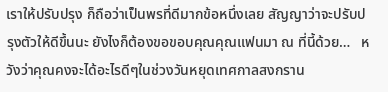เราให้ปรับปรุง ก็ถือว่าเป็นพรที่ดีมากข้อหนึ่งเลย สัญญาว่าจะปรับปรุงตัวให้ดีขึ้นนะ ยังไงก็ต้องขอขอบคุณคุณแฟนมา ณ ที่นี้ด้วย…   หวังว่าคุณคงจะได้อะไรดีๆในช่วงวันหยุดเทศกาลสงกราน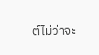ต์ไม่ว่าจะ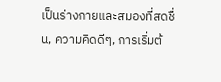เป็นร่างกายและสมองที่สดชื่น, ความคิดดีๆ, การเริ่มต้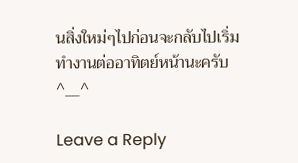นสิ่งใหม่ๆไปก่อนจะกลับไปเริ่มทำงานต่ออาทิตย์หน้านะครับ ^__^

Leave a Reply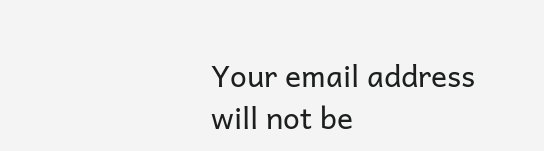Your email address will not be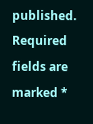published. Required fields are marked *